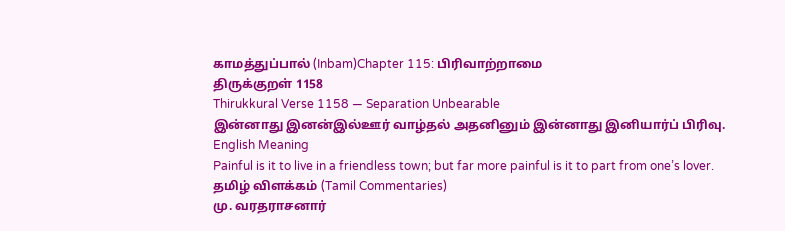காமத்துப்பால் (Inbam)Chapter 115: பிரிவாற்றாமை
திருக்குறள் 1158
Thirukkural Verse 1158 — Separation Unbearable
இன்னாது இனன்இல்ஊர் வாழ்தல் அதனினும் இன்னாது இனியார்ப் பிரிவு.
English Meaning
Painful is it to live in a friendless town; but far more painful is it to part from one’s lover.
தமிழ் விளக்கம் (Tamil Commentaries)
மு. வரதராசனார்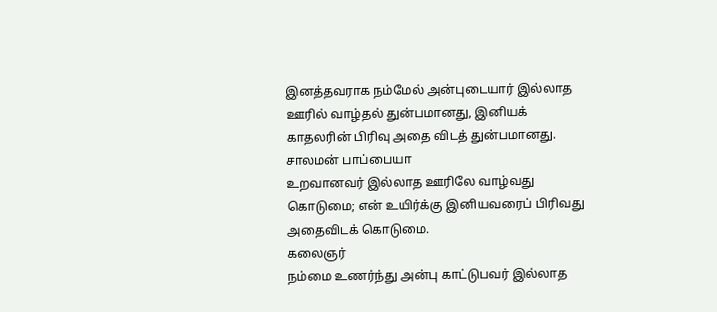இனத்தவராக நம்மேல் அன்புடையார் இல்லாத ஊரில் வாழ்தல் துன்பமானது, இனியக் காதலரின் பிரிவு அதை விடத் துன்பமானது.
சாலமன் பாப்பையா
உறவானவர் இல்லாத ஊரிலே வாழ்வது கொடுமை; என் உயிர்க்கு இனியவரைப் பிரிவது அதைவிடக் கொடுமை.
கலைஞர்
நம்மை உணர்ந்து அன்பு காட்டுபவர் இல்லாத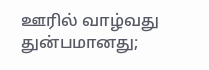ஊரில் வாழ்வது துன்பமானது;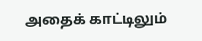அதைக் காட்டிலும்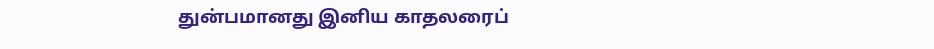துன்பமானது இனிய காதலரைப்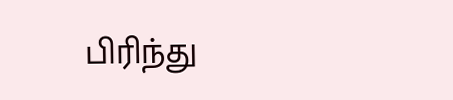பிரிந்து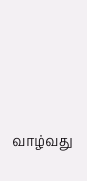வாழ்வது